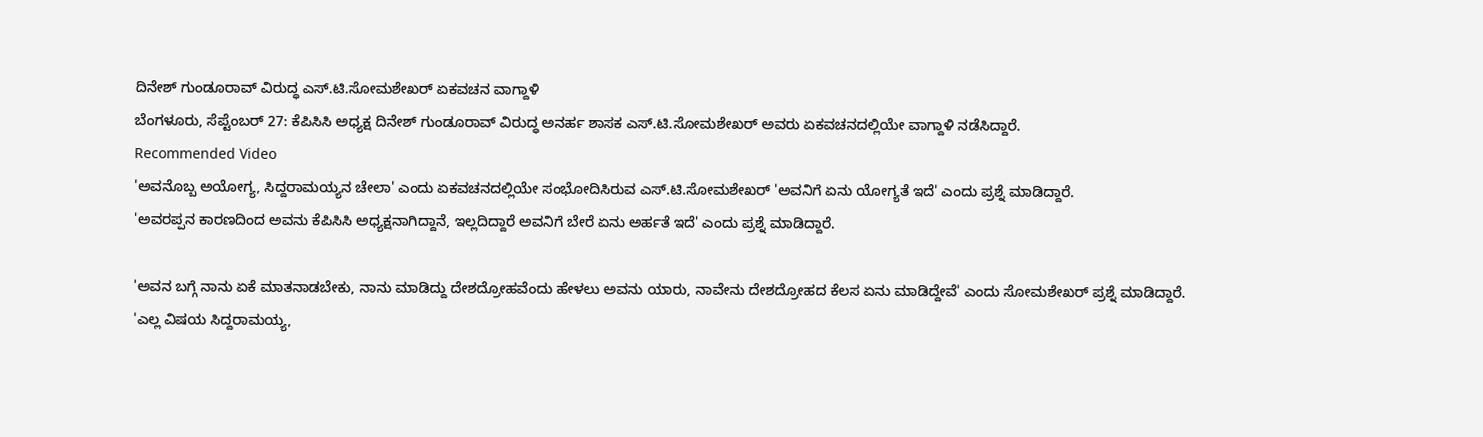ದಿನೇಶ್ ಗುಂಡೂರಾವ್ ವಿರುದ್ಧ ಎಸ್.ಟಿ.ಸೋಮಶೇಖರ್ ಏಕವಚನ ವಾಗ್ದಾಳಿ
ಬೆಂಗಳೂರು, ಸೆಪ್ಟೆಂಬರ್ 27: ಕೆಪಿಸಿಸಿ ಅಧ್ಯಕ್ಷ ದಿನೇಶ್ ಗುಂಡೂರಾವ್ ವಿರುದ್ಧ ಅನರ್ಹ ಶಾಸಕ ಎಸ್.ಟಿ.ಸೋಮಶೇಖರ್ ಅವರು ಏಕವಚನದಲ್ಲಿಯೇ ವಾಗ್ದಾಳಿ ನಡೆಸಿದ್ದಾರೆ.
Recommended Video
'ಅವನೊಬ್ಬ ಅಯೋಗ್ಯ, ಸಿದ್ದರಾಮಯ್ಯನ ಚೇಲಾ' ಎಂದು ಏಕವಚನದಲ್ಲಿಯೇ ಸಂಭೋದಿಸಿರುವ ಎಸ್.ಟಿ.ಸೋಮಶೇಖರ್ 'ಅವನಿಗೆ ಏನು ಯೋಗ್ಯತೆ ಇದೆ' ಎಂದು ಪ್ರಶ್ನೆ ಮಾಡಿದ್ದಾರೆ.
'ಅವರಪ್ಪನ ಕಾರಣದಿಂದ ಅವನು ಕೆಪಿಸಿಸಿ ಅಧ್ಯಕ್ಷನಾಗಿದ್ದಾನೆ, ಇಲ್ಲದಿದ್ದಾರೆ ಅವನಿಗೆ ಬೇರೆ ಏನು ಅರ್ಹತೆ ಇದೆ' ಎಂದು ಪ್ರಶ್ನೆ ಮಾಡಿದ್ದಾರೆ.

'ಅವನ ಬಗ್ಗೆ ನಾನು ಏಕೆ ಮಾತನಾಡಬೇಕು, ನಾನು ಮಾಡಿದ್ದು ದೇಶದ್ರೋಹವೆಂದು ಹೇಳಲು ಅವನು ಯಾರು, ನಾವೇನು ದೇಶದ್ರೋಹದ ಕೆಲಸ ಏನು ಮಾಡಿದ್ದೇವೆ' ಎಂದು ಸೋಮಶೇಖರ್ ಪ್ರಶ್ನೆ ಮಾಡಿದ್ದಾರೆ.
'ಎಲ್ಲ ವಿಷಯ ಸಿದ್ದರಾಮಯ್ಯ,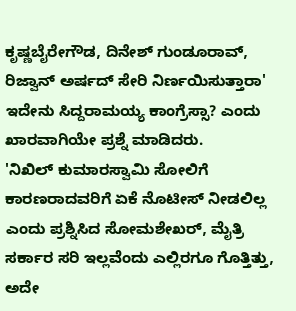ಕೃಷ್ಣಬೈರೇಗೌಡ, ದಿನೇಶ್ ಗುಂಡೂರಾವ್, ರಿಜ್ವಾನ್ ಅರ್ಷದ್ ಸೇರಿ ನಿರ್ಣಯಿಸುತ್ತಾರಾ' ಇದೇನು ಸಿದ್ದರಾಮಯ್ಯ ಕಾಂಗ್ರೆಸ್ಸಾ? ಎಂದು ಖಾರವಾಗಿಯೇ ಪ್ರಶ್ನೆ ಮಾಡಿದರು.
'ನಿಖಿಲ್ ಕುಮಾರಸ್ವಾಮಿ ಸೋಲಿಗೆ ಕಾರಣರಾದವರಿಗೆ ಏಕೆ ನೊಟೀಸ್ ನೀಡಲಿಲ್ಲ ಎಂದು ಪ್ರಶ್ನಿಸಿದ ಸೋಮಶೇಖರ್, ಮೈತ್ರಿ ಸರ್ಕಾರ ಸರಿ ಇಲ್ಲವೆಂದು ಎಲ್ಲಿರಗೂ ಗೊತ್ತಿತ್ತು, ಅದೇ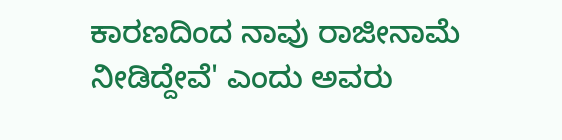ಕಾರಣದಿಂದ ನಾವು ರಾಜೀನಾಮೆ ನೀಡಿದ್ದೇವೆ' ಎಂದು ಅವರು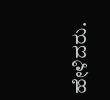ಹೇಳಿದರು.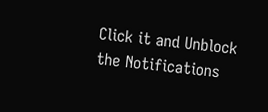Click it and Unblock the Notifications